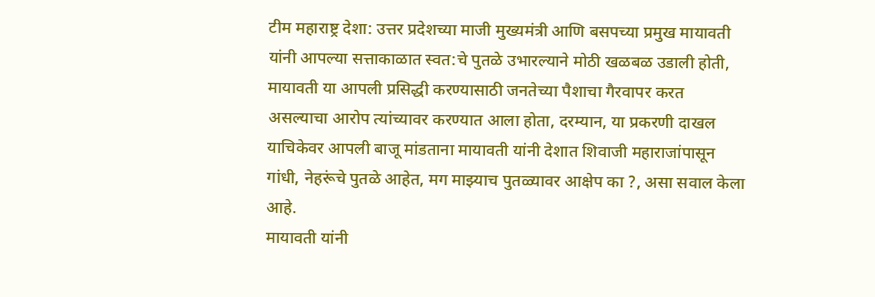टीम महाराष्ट्र देशा: उत्तर प्रदेशच्या माजी मुख्यमंत्री आणि बसपच्या प्रमुख मायावती यांनी आपल्या सत्ताकाळात स्वत:चे पुतळे उभारल्याने मोठी खळबळ उडाली होती, मायावती या आपली प्रसिद्धी करण्यासाठी जनतेच्या पैशाचा गैरवापर करत असल्याचा आरोप त्यांच्यावर करण्यात आला होता, दरम्यान, या प्रकरणी दाखल याचिकेवर आपली बाजू मांडताना मायावती यांनी देशात शिवाजी महाराजांपासून गांधी, नेहरूंचे पुतळे आहेत, मग माझ्याच पुतळ्यावर आक्षेप का ?, असा सवाल केला आहे.
मायावती यांनी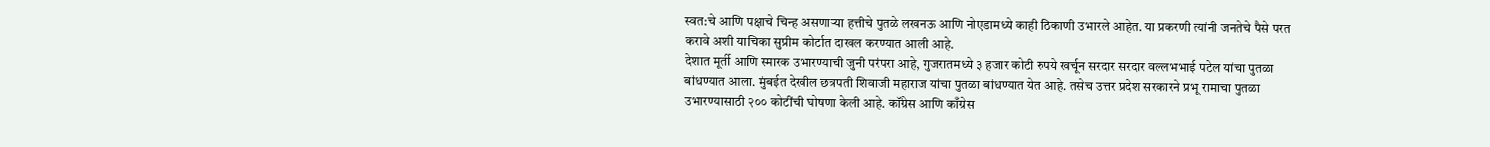स्वत:चे आणि पक्षाचे चिन्ह असणाऱ्या हत्तीचे पुतळे लखनऊ आणि नोएडामध्ये काही ठिकाणी उभारले आहेत. या प्रकरणी त्यांनी जनतेचे पैसे परत करावे अशी याचिका सुप्रीम कोर्टात दाखल करण्यात आली आहे.
देशात मूर्ती आणि स्मारक उभारण्याची जुनी परंपरा आहे, गुजरातमध्ये ३ हजार कोटी रुपये खर्चून सरदार सरदार वल्लभभाई पटेल यांचा पुतळा बांधण्यात आला. मुंबईत देखील छत्रपती शिवाजी महाराज यांचा पुतळा बांधण्यात येत आहे. तसेच उत्तर प्रदेश सरकारने प्रभू रामाचा पुतळा उभारण्यासाठी २०० कोटींची घोषणा केली आहे. कॉंग्रेस आणि काँग्रेस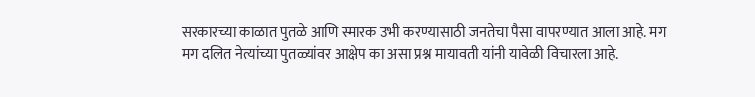सरकारच्या काळात पुतळे आणि स्मारक उभी करण्यासाठी जनतेचा पैसा वापरण्यात आला आहे. मग मग दलित नेत्यांच्या पुतळ्यांवर आक्षेप का असा प्रश्न मायावती यांनी यावेळी विचारला आहे.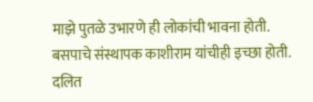माझे पुतळे उभारणे ही लोकांची भावना होती. बसपाचे संस्थापक काशीराम यांचीही इच्छा होती. दलित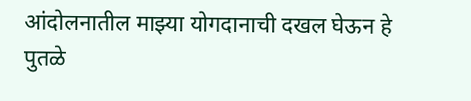आंदोलनातील माझ्या योगदानाची दखल घेऊन हे पुतळे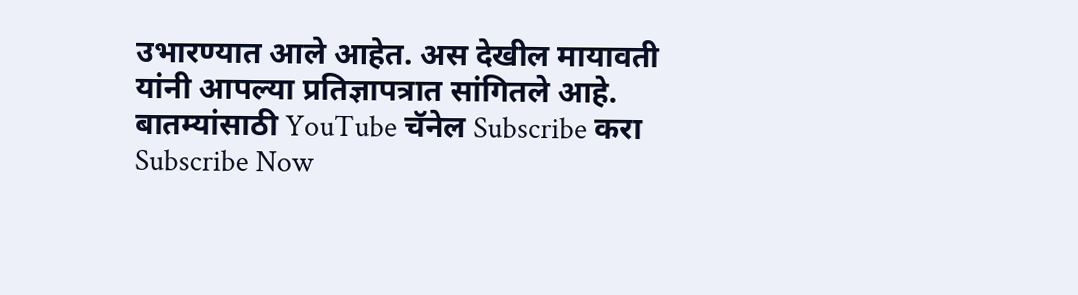उभारण्यात आले आहेत. अस देखील मायावती यांनी आपल्या प्रतिज्ञापत्रात सांगितले आहे.
बातम्यांसाठी YouTube चॅनेल Subscribe करा
Subscribe Now